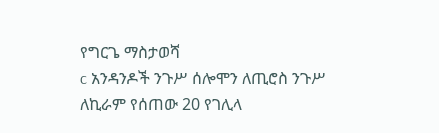የግርጌ ማስታወሻ
c አንዳንዶች ንጉሥ ሰሎሞን ለጢሮስ ንጉሥ ለኪራም የሰጠው 20 የገሊላ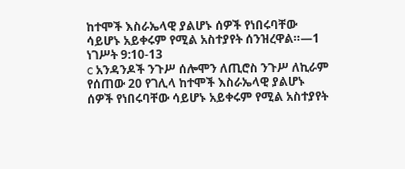ከተሞች እስራኤላዊ ያልሆኑ ሰዎች የነበሩባቸው ሳይሆኑ አይቀሩም የሚል አስተያየት ሰንዝረዋል።—1 ነገሥት 9:10-13
c አንዳንዶች ንጉሥ ሰሎሞን ለጢሮስ ንጉሥ ለኪራም የሰጠው 20 የገሊላ ከተሞች እስራኤላዊ ያልሆኑ ሰዎች የነበሩባቸው ሳይሆኑ አይቀሩም የሚል አስተያየት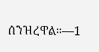ሰንዝረዋል።—1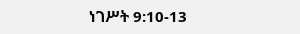ነገሥት 9:10-13